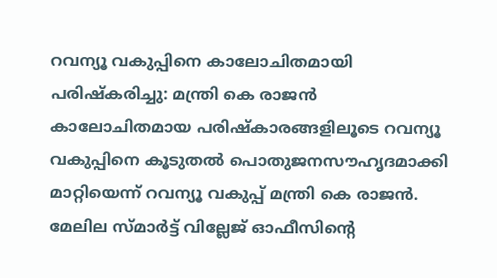റവന്യൂ വകുപ്പിനെ കാലോചിതമായി പരിഷ്കരിച്ചു: മന്ത്രി കെ രാജൻ
കാലോചിതമായ പരിഷ്കാരങ്ങളിലൂടെ റവന്യൂ വകുപ്പിനെ കൂടുതൽ പൊതുജനസൗഹൃദമാക്കി മാറ്റിയെന്ന് റവന്യൂ വകുപ്പ് മന്ത്രി കെ രാജൻ. മേലില സ്മാർട്ട് വില്ലേജ് ഓഫീസിന്റെ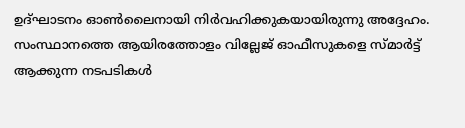ഉദ്ഘാടനം ഓൺലൈനായി നിർവഹിക്കുകയായിരുന്നു അദ്ദേഹം. സംസ്ഥാനത്തെ ആയിരത്തോളം വില്ലേജ് ഓഫീസുകളെ സ്മാർട്ട് ആക്കുന്ന നടപടികൾ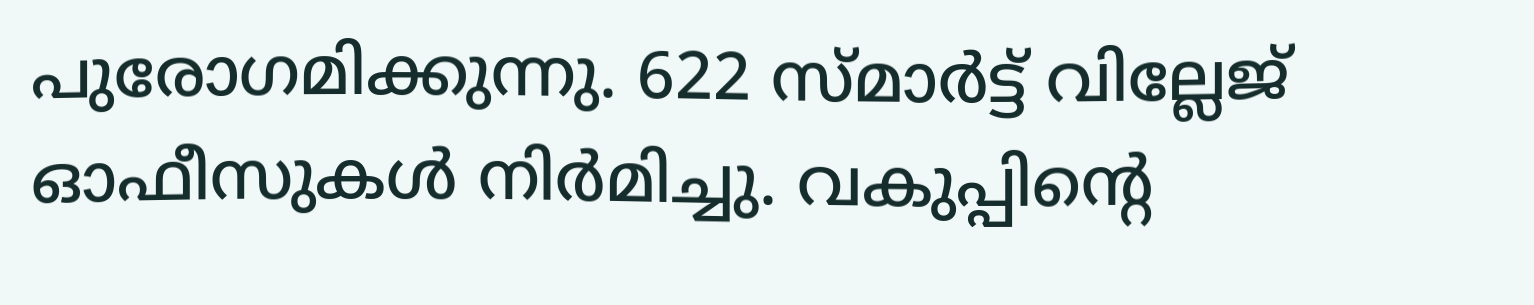പുരോഗമിക്കുന്നു. 622 സ്മാർട്ട് വില്ലേജ് ഓഫീസുകൾ നിർമിച്ചു. വകുപ്പിന്റെ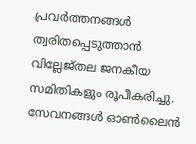പ്രവർത്തനങ്ങൾ ത്വരിതപ്പെടുത്താൻ വില്ലേജ്തല ജനകീയ സമിതികളും രൂപീകരിച്ചു. സേവനങ്ങൾ ഓൺലൈൻ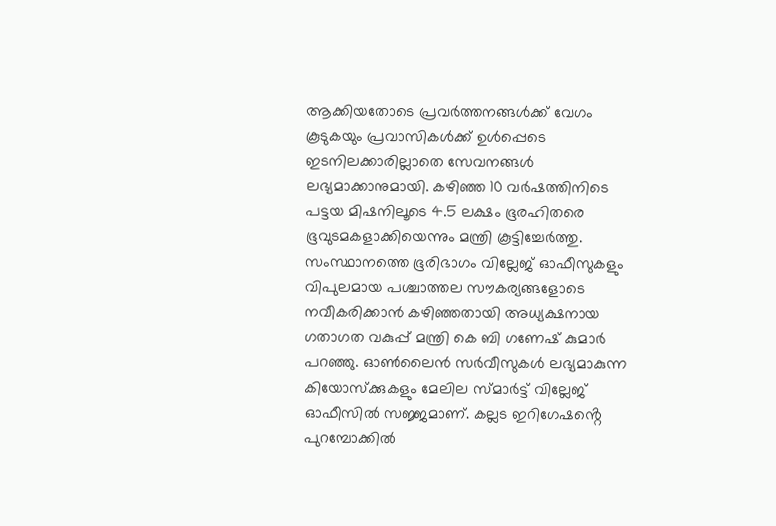ആക്കിയതോടെ പ്രവർത്തനങ്ങൾക്ക് വേഗം കൂടുകയും പ്രവാസികൾക്ക് ഉൾപ്പെടെ ഇടനിലക്കാരില്ലാതെ സേവനങ്ങൾ ലഭ്യമാക്കാനുമായി. കഴിഞ്ഞ 10 വർഷത്തിനിടെ പട്ടയ മിഷനിലൂടെ 4.5 ലക്ഷം ഭൂരഹിതരെ ഭൂവുടമകളാക്കിയെന്നും മന്ത്രി കൂട്ടിച്ചേർത്തു.
സംസ്ഥാനത്തെ ഭൂരിഭാഗം വില്ലേജ് ഓഫീസുകളും വിപുലമായ പശ്ചാത്തല സൗകര്യങ്ങളോടെ നവീകരിക്കാൻ കഴിഞ്ഞതായി അധ്യക്ഷനായ ഗതാഗത വകുപ്പ് മന്ത്രി കെ ബി ഗണേഷ് കുമാർ പറഞ്ഞു. ഓൺലൈൻ സർവീസുകൾ ലഭ്യമാകുന്ന കിയോസ്ക്കുകളും മേലില സ്മാർട്ട് വില്ലേജ് ഓഫീസിൽ സജ്ജമാണ്. കല്ലട ഇറിഗേഷൻ്റെ പുറമ്പോക്കിൽ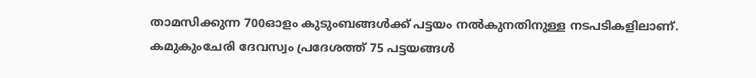താമസിക്കുന്ന 700ഓളം കുടുംബങ്ങൾക്ക് പട്ടയം നൽകുനതിനുള്ള നടപടികളിലാണ്. കമുകുംചേരി ദേവസ്വം പ്രദേശത്ത് 75 പട്ടയങ്ങൾ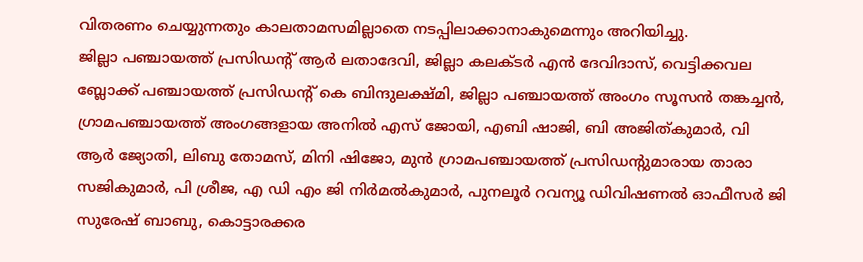വിതരണം ചെയ്യുന്നതും കാലതാമസമില്ലാതെ നടപ്പിലാക്കാനാകുമെന്നും അറിയിച്ചു.
ജില്ലാ പഞ്ചായത്ത് പ്രസിഡന്റ് ആർ ലതാദേവി, ജില്ലാ കലക്ടർ എൻ ദേവിദാസ്, വെട്ടിക്കവല ബ്ലോക്ക് പഞ്ചായത്ത് പ്രസിഡന്റ് കെ ബിന്ദുലക്ഷ്മി, ജില്ലാ പഞ്ചായത്ത് അംഗം സൂസൻ തങ്കച്ചൻ, ഗ്രാമപഞ്ചായത്ത് അംഗങ്ങളായ അനിൽ എസ് ജോയി, എബി ഷാജി, ബി അജിത്കുമാർ, വി ആർ ജ്യോതി, ലിബു തോമസ്, മിനി ഷിജോ, മുൻ ഗ്രാമപഞ്ചായത്ത് പ്രസിഡന്റുമാരായ താരാ സജികുമാർ, പി ശ്രീജ, എ ഡി എം ജി നിർമൽകുമാർ, പുനലൂർ റവന്യൂ ഡിവിഷണൽ ഓഫീസർ ജി സുരേഷ് ബാബു, കൊട്ടാരക്കര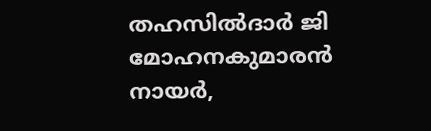തഹസിൽദാർ ജി മോഹനകുമാരൻ നായർ,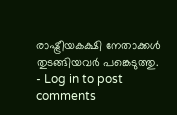രാഷ്ട്രീയകക്ഷി നേതാക്കൾ തുടങ്ങിയവർ പങ്കെടുത്തു.
- Log in to post comments